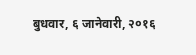बुधवार, ६ जानेवारी, २०१६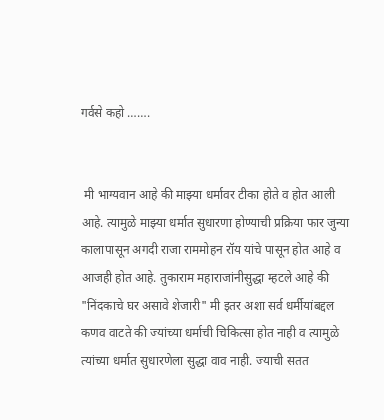गर्वसे कहो …….


 मी भाग्यवान आहे की माझ्या धर्मावर टीका होते व होत आली आहे. त्यामुळे माझ्या धर्मात सुधारणा होण्याची प्रक्रिया फार जुन्या कालापासून अगदी राजा राममोहन रॉय यांचे पासून होत आहे व आजही होत आहे. तुकाराम महाराजांनीसुद्धा म्हटले आहे की "निंदकाचे घर असावे शेजारी" मी इतर अशा सर्व धर्मीयांबद्दल कणव वाटते की ज्यांच्या धर्माची चिकित्सा होत नाही व त्यामुळे त्यांच्या धर्मात सुधारणेला सुद्धा वाव नाही. ज्याची सतत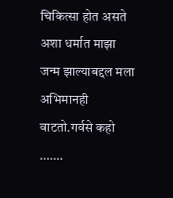चिकित्सा होत असते अशा धर्मात माझा जन्म झाल्याबद्दल मला अभिमानही वाटतो.गर्वसे कहो …….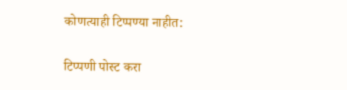कोणत्याही टिप्पण्‍या नाहीत:

टिप्पणी पोस्ट करा